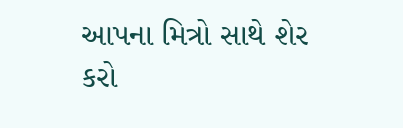આપના મિત્રો સાથે શેર કરો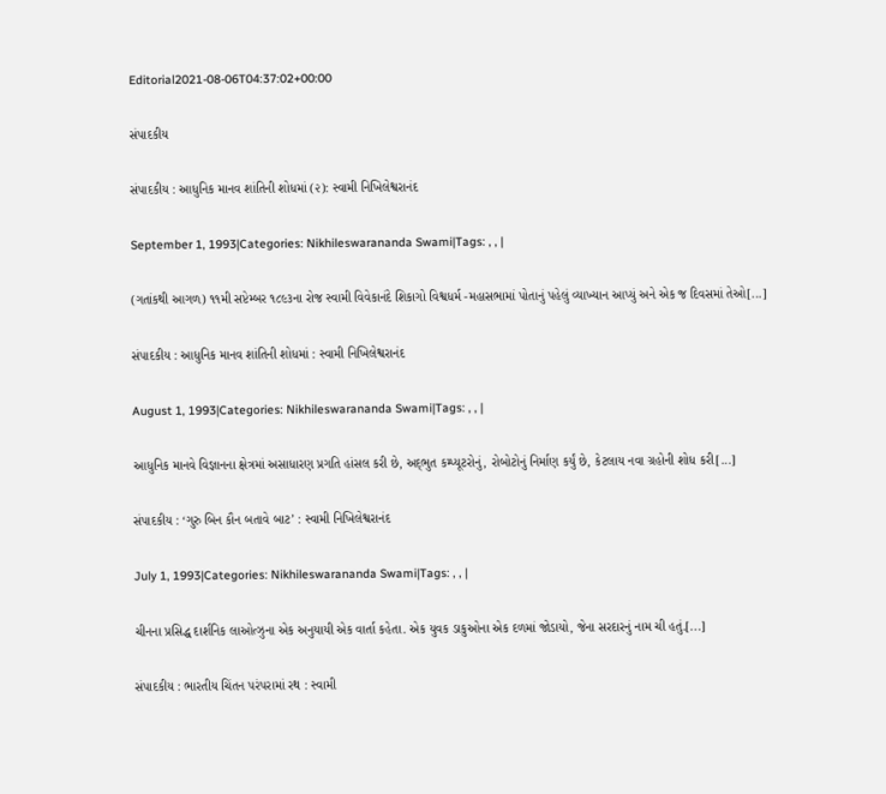Editorial2021-08-06T04:37:02+00:00

સંપાદકીય

સંપાદકીય : આધુનિક માનવ શાંતિની શોધમાં (૨): સ્વામી નિખિલેશ્વરાનંદ

September 1, 1993|Categories: Nikhileswarananda Swami|Tags: , , |

(ગતાંકથી આગળ) ૧૧મી સપ્ટેમ્બર ૧૮૯૩ના રોજ સ્વામી વિવેકાનંદે શિકાગો વિશ્વધર્મ -મહાસભામાં પોતાનું પહેલું વ્યાખ્યાન આપ્યું અને એક જ દિવસમાં તેઓ[...]

સંપાદકીય : આધુનિક માનવ શાંતિની શોધમાં : સ્વામી નિખિલેશ્વરાનંદ

August 1, 1993|Categories: Nikhileswarananda Swami|Tags: , , |

આધુનિક માનવે વિજ્ઞાનના ક્ષેત્રમાં અસાધારણ પ્રગતિ હાંસલ કરી છે, અદ્‌ભુત કમ્પ્યૂટરોનું, રોબોટોનું નિર્માણ કર્યું છે, કેટલાય નવા ગ્રહોની શોધ કરી[...]

સંપાદકીય : ‘ગુરુ બિન કૌન બતાવે બાટ’ : સ્વામી નિખિલેશ્વરાનંદ

July 1, 1993|Categories: Nikhileswarananda Swami|Tags: , , |

ચીનના પ્રસિદ્ધ દાર્શનિક લાઓત્ઝુના એક અનુયાયી એક વાર્તા કહેતા. એક યુવક ડાકુઓના એક દળમાં જોડાયો, જેના સરદારનું નામ ચી હતું.[...]

સંપાદકીય : ભારતીય ચિંતન પરંપરામાં રથ : સ્વામી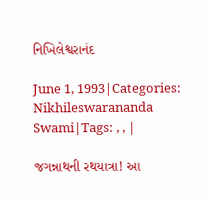નિખિલેશ્વરાનંદ

June 1, 1993|Categories: Nikhileswarananda Swami|Tags: , , |

જગન્નાથની રથયાત્રા! આ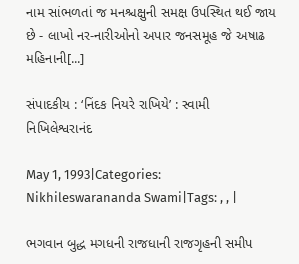નામ સાંભળતાં જ મનશ્ચક્ષુની સમક્ષ ઉપસ્થિત થઈ જાય છે - લાખો નર-નારીઓનો અપાર જનસમૂહ જે અષાઢ મહિનાની[...]

સંપાદકીય : ‘નિંદક નિયરે રાખિયે’ : સ્વામી નિખિલેશ્વરાનંદ

May 1, 1993|Categories: Nikhileswarananda Swami|Tags: , , |

ભગવાન બુદ્ધ મગધની રાજધાની રાજગૃહની સમીપ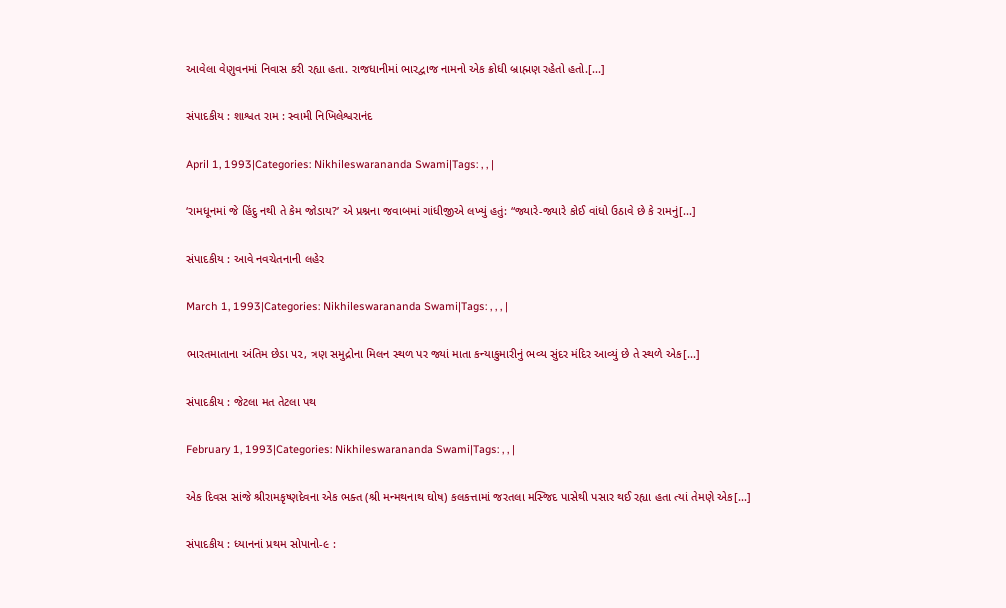આવેલા વેણુવનમાં નિવાસ કરી રહ્યા હતા. રાજધાનીમાં ભારદ્વાજ નામનો એક ક્રોધી બ્રાહ્મણ રહેતો હતો.[...]

સંપાદકીય : શાશ્વત રામ : સ્વામી નિખિલેશ્વરાનંદ

April 1, 1993|Categories: Nikhileswarananda Swami|Tags: , , |

‘રામધૂનમાં જે હિંદુ નથી તે કેમ જોડાય?’ એ પ્રશ્નના જવાબમાં ગાંધીજીએ લખ્યું હતું: “જ્યારે-જ્યારે કોઈ વાંધો ઉઠાવે છે કે રામનું[...]

સંપાદકીય : આવે નવચેતનાની લહેર

March 1, 1993|Categories: Nikhileswarananda Swami|Tags: , , , |

ભારતમાતાના અંતિમ છેડા ૫૨, ત્રણ સમુદ્રોના મિલન સ્થળ પર જ્યાં માતા કન્યાકુમારીનું ભવ્ય સુંદર મંદિર આવ્યું છે તે સ્થળે એક[...]

સંપાદકીય : જેટલા મત તેટલા પથ

February 1, 1993|Categories: Nikhileswarananda Swami|Tags: , , |

એક દિવસ સાંજે શ્રીરામકૃષ્ણદેવના એક ભક્ત (શ્રી મન્મથનાથ ઘોષ) કલકત્તામાં જરતલા મસ્જિદ પાસેથી પસાર થઈ રહ્યા હતા ત્યાં તેમણે એક[...]

સંપાદકીય : ધ્યાનનાં પ્રથમ સોપાનો-૯ :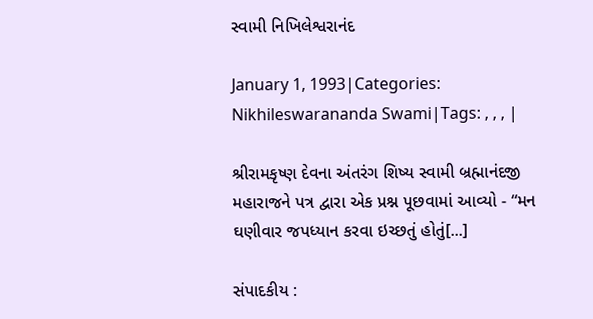સ્વામી નિખિલેશ્વરાનંદ

January 1, 1993|Categories: Nikhileswarananda Swami|Tags: , , , |

શ્રીરામકૃષ્ણ દેવના અંતરંગ શિષ્ય સ્વામી બ્રહ્માનંદજી મહારાજને પત્ર દ્વારા એક પ્રશ્ન પૂછવામાં આવ્યો - “મન ઘણીવાર જપધ્યાન કરવા ઇચ્છતું હોતું[...]

સંપાદકીય :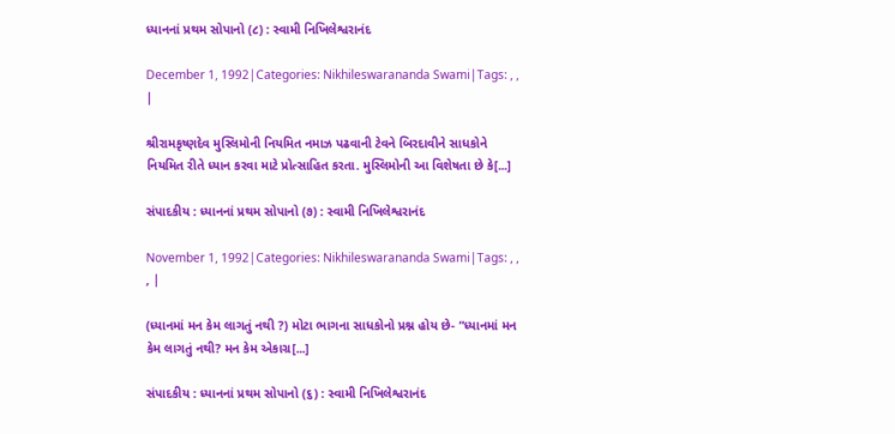ધ્યાનનાં પ્રથમ સોપાનો (૮) : સ્વામી નિખિલેશ્વરાનંદ

December 1, 1992|Categories: Nikhileswarananda Swami|Tags: , , |

શ્રીરામકૃષ્ણદેવ મુસ્લિમોની નિયમિત નમાઝ પઢવાની ટેવને બિરદાવીને સાધકોને નિયમિત રીતે ધ્યાન કરવા માટે પ્રોત્સાહિત કરતા. મુસ્લિમોની આ વિશેષતા છે કે[...]

સંપાદકીય : ધ્યાનનાં પ્રથમ સોપાનો (૭) : સ્વામી નિખિલેશ્વરાનંદ

November 1, 1992|Categories: Nikhileswarananda Swami|Tags: , , , |

(ધ્યાનમાં મન કેમ લાગતું નથી ?) મોટા ભાગના સાધકોનો પ્રશ્ન હોય છે- “ધ્યાનમાં મન કેમ લાગતું નથી? મન કેમ એકાગ્ર[...]

સંપાદકીય : ધ્યાનનાં પ્રથમ સોપાનો (૬) : સ્વામી નિખિલેશ્વરાનંદ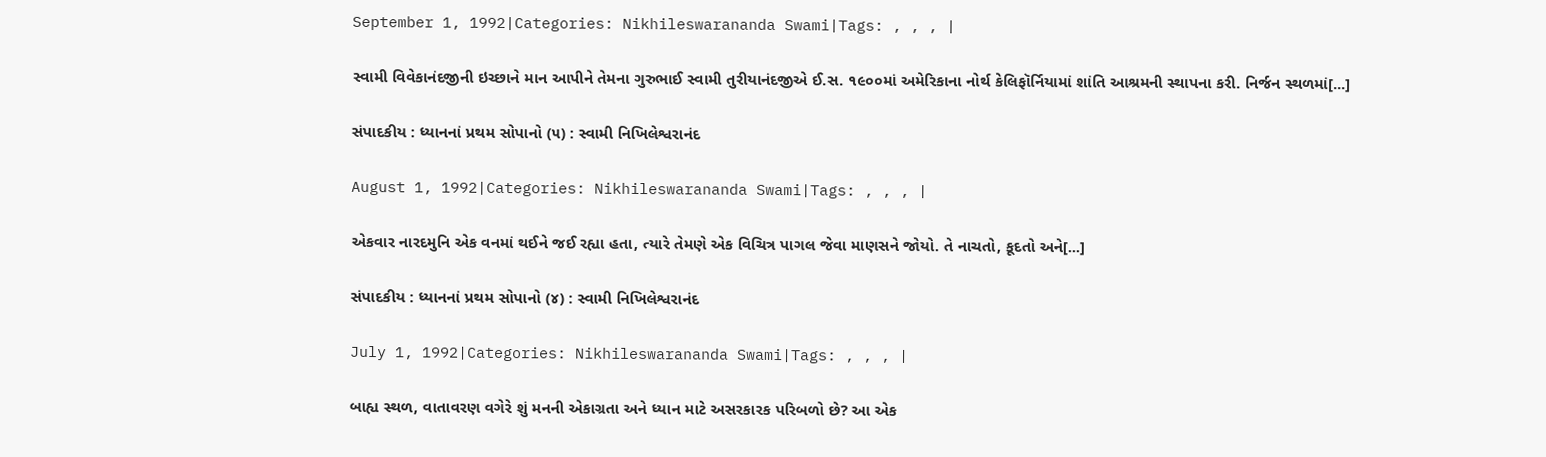September 1, 1992|Categories: Nikhileswarananda Swami|Tags: , , , |

સ્વામી વિવેકાનંદજીની ઇચ્છાને માન આપીને તેમના ગુરુભાઈ સ્વામી તુરીયાનંદજીએ ઈ.સ. ૧૯૦૦માં અમેરિકાના નોર્થ કેલિફૉર્નિયામાં શાંતિ આશ્રમની સ્થાપના કરી. નિર્જન સ્થળમાં[...]

સંપાદકીય : ધ્યાનનાં પ્રથમ સોપાનો (૫) : સ્વામી નિખિલેશ્વરાનંદ

August 1, 1992|Categories: Nikhileswarananda Swami|Tags: , , , |

એકવાર નારદમુનિ એક વનમાં થઈને જઈ રહ્યા હતા, ત્યારે તેમણે એક વિચિત્ર પાગલ જેવા માણસને જોયો. તે નાચતો, કૂદતો અને[...]

સંપાદકીય : ધ્યાનનાં પ્રથમ સોપાનો (૪) : સ્વામી નિખિલેશ્વરાનંદ

July 1, 1992|Categories: Nikhileswarananda Swami|Tags: , , , |

બાહ્ય સ્થળ, વાતાવરણ વગેરે શું મનની એકાગ્રતા અને ધ્યાન માટે અસરકારક પરિબળો છે? આ એક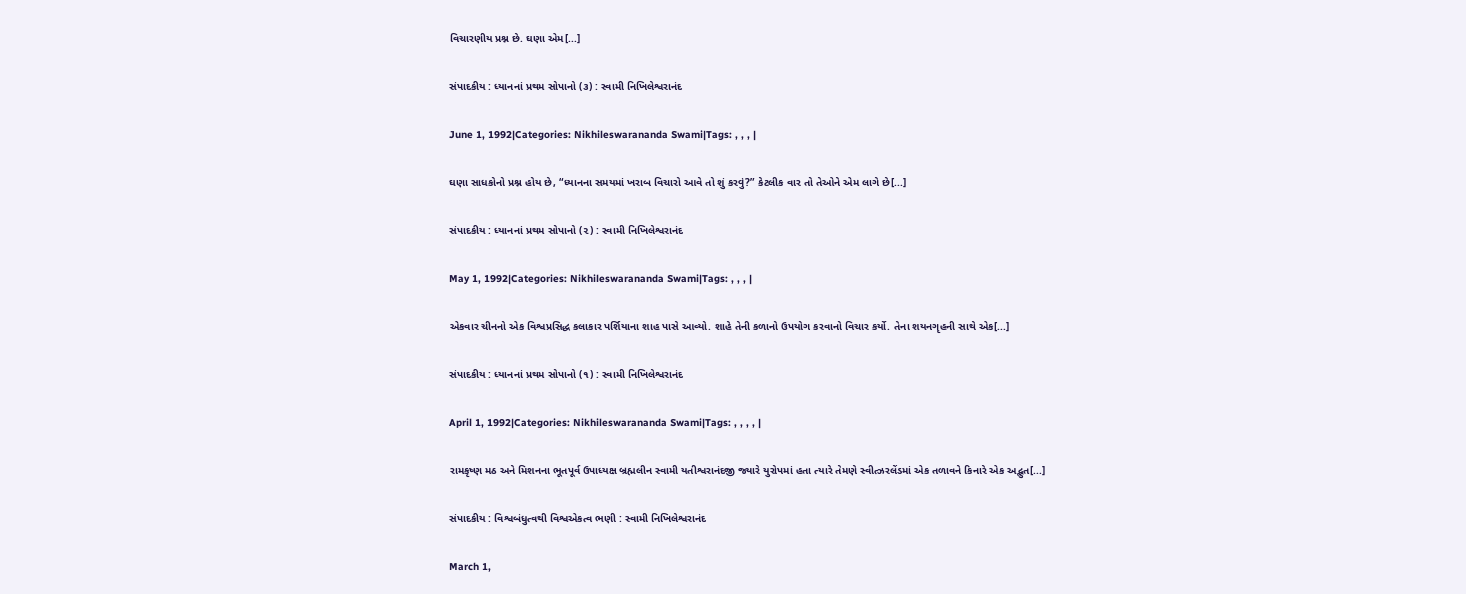વિચારણીય પ્રશ્ન છે. ઘણા એમ[...]

સંપાદકીય : ધ્યાનનાં પ્રથમ સોપાનો (૩) : સ્વામી નિખિલેશ્વરાનંદ

June 1, 1992|Categories: Nikhileswarananda Swami|Tags: , , , |

ઘણા સાધકોનો પ્રશ્ન હોય છે, “ધ્યાનના સમયમાં ખરાબ વિચારો આવે તો શું કરવું?” કેટલીક વાર તો તેઓને એમ લાગે છે[...]

સંપાદકીય : ધ્યાનનાં પ્રથમ સોપાનો (૨) : સ્વામી નિખિલેશ્વરાનંદ

May 1, 1992|Categories: Nikhileswarananda Swami|Tags: , , , |

એકવાર ચીનનો એક વિશ્વપ્રસિદ્ધ કલાકાર પર્શિયાના શાહ પાસે આવ્યો. શાહે તેની કળાનો ઉપયોગ કરવાનો વિચાર કર્યો. તેના શયનગૃહની સાથે એક[...]

સંપાદકીય : ધ્યાનનાં પ્રથમ સોપાનો (૧) : સ્વામી નિખિલેશ્વરાનંદ

April 1, 1992|Categories: Nikhileswarananda Swami|Tags: , , , , |

રામકૃષ્ણ મઠ અને મિશનના ભૂતપૂર્વ ઉપાધ્યક્ષ બ્રહ્મલીન સ્વામી યતીશ્વરાનંદજી જ્યારે યુરોપમાં હતા ત્યારે તેમણે સ્વીત્ઝરલેંડમાં એક તળાવને કિનારે એક અદ્ભુત[...]

સંપાદકીય : વિશ્વબંધુત્વથી વિશ્વએકત્વ ભણી : સ્વામી નિખિલેશ્વરાનંદ

March 1,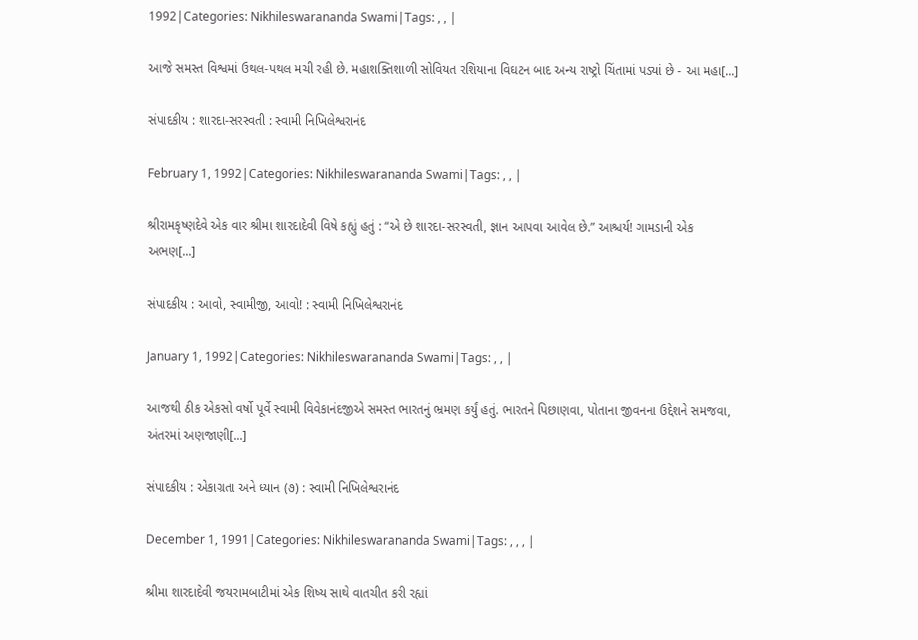1992|Categories: Nikhileswarananda Swami|Tags: , , |

આજે સમસ્ત વિશ્વમાં ઉથલ-પથલ મચી રહી છે. મહાશક્તિશાળી સોવિયત રશિયાના વિઘટન બાદ અન્ય રાષ્ટ્રો ચિંતામાં પડ્યાં છે - આ મહા[...]

સંપાદકીય : શારદા-સરસ્વતી : સ્વામી નિખિલેશ્વરાનંદ

February 1, 1992|Categories: Nikhileswarananda Swami|Tags: , , |

શ્રીરામકૃષ્ણદેવે એક વાર શ્રીમા શારદાદેવી વિષે કહ્યું હતું : “એ છે શારદા-સરસ્વતી, જ્ઞાન આપવા આવેલ છે.” આશ્ચર્ય! ગામડાની એક અભણ[...]

સંપાદકીય : આવો, સ્વામીજી, આવો! : સ્વામી નિખિલેશ્વરાનંદ

January 1, 1992|Categories: Nikhileswarananda Swami|Tags: , , |

આજથી ઠીક એકસો વર્ષો પૂર્વે સ્વામી વિવેકાનંદજીએ સમસ્ત ભારતનું ભ્રમણ કર્યું હતું. ભારતને પિછાણવા, પોતાના જીવનના ઉદ્દેશને સમજવા, અંતરમાં અણજાણી[...]

સંપાદકીય : એકાગ્રતા અને ધ્યાન (૭) : સ્વામી નિખિલેશ્વરાનંદ

December 1, 1991|Categories: Nikhileswarananda Swami|Tags: , , , |

શ્રીમા શારદાદેવી જયરામબાટીમાં એક શિષ્ય સાથે વાતચીત કરી રહ્યાં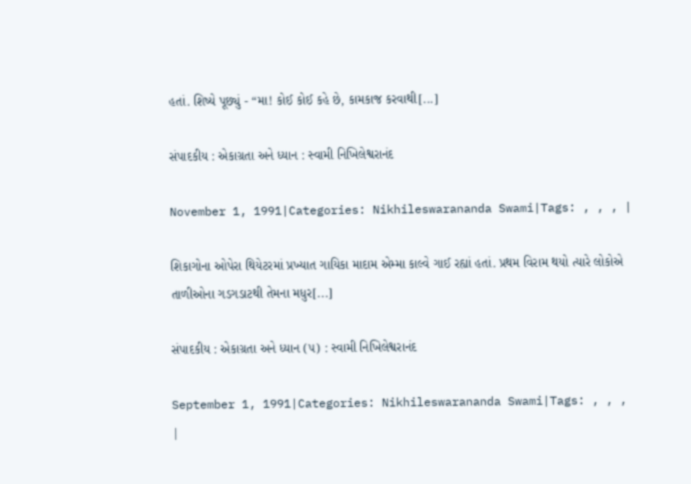હતાં. શિષ્યે પૂછ્યું - “મા! કોઈ કોઈ કહે છે, કામકાજ કરવાથી[...]

સંપાદકીય : એકાગ્રતા અને ધ્યાન : સ્વામી નિખિલેશ્વરાનંદ

November 1, 1991|Categories: Nikhileswarananda Swami|Tags: , , , |

શિકાગોના ઓપેરા થિયેટરમાં પ્રખ્યાત ગાયિકા માદામ એમ્મા કાલ્વે ગાઈ રહ્યાં હતાં. પ્રથમ વિરામ થયો ત્યારે લોકોએ તાળીઓના ગડગડાટથી તેમના મધુર[...]

સંપાદકીય : એકાગ્રતા અને ધ્યાન (૫) : સ્વામી નિખિલેશ્વરાનંદ

September 1, 1991|Categories: Nikhileswarananda Swami|Tags: , , , |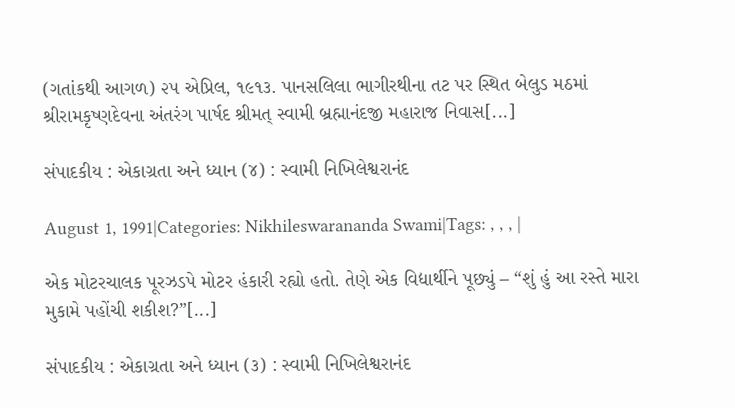(ગતાંકથી આગળ) ૨૫ એપ્રિલ, ૧૯૧૩. પાનસલિલા ભાગીરથીના તટ પર સ્થિત બેલુડ મઠમાં શ્રીરામકૃષ્ણદેવના અંતરંગ પાર્ષદ શ્રીમત્ સ્વામી બ્રહ્માનંદજી મહારાજ નિવાસ[...]

સંપાદકીય : એકાગ્રતા અને ધ્યાન (૪) : સ્વામી નિખિલેશ્વરાનંદ

August 1, 1991|Categories: Nikhileswarananda Swami|Tags: , , , |

એક મોટરચાલક પૂરઝડપે મોટર હંકારી રહ્યો હતો. તેણે એક વિદ્યાર્થીને પૂછ્યું – “શું હું આ રસ્તે મારા મુકામે પહોંચી શકીશ?”[...]

સંપાદકીય : એકાગ્રતા અને ધ્યાન (૩) : સ્વામી નિખિલેશ્વરાનંદ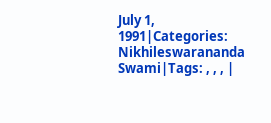July 1, 1991|Categories: Nikhileswarananda Swami|Tags: , , , |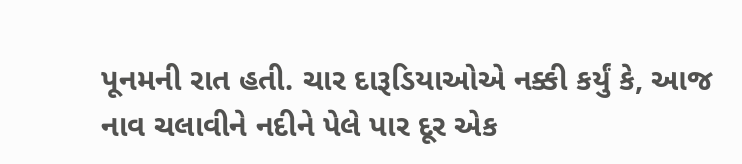પૂનમની રાત હતી. ચાર દારૂડિયાઓએ નક્કી કર્યું કે, આજ નાવ ચલાવીને નદીને પેલે પાર દૂર એક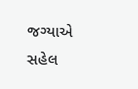જગ્યાએ સહેલ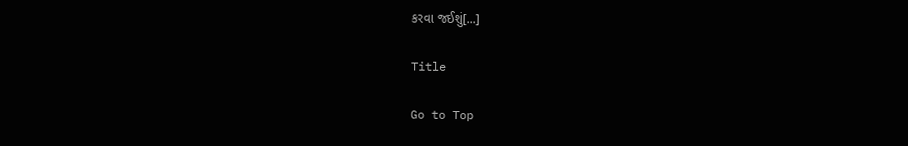કરવા જઈશું[...]

Title

Go to Top